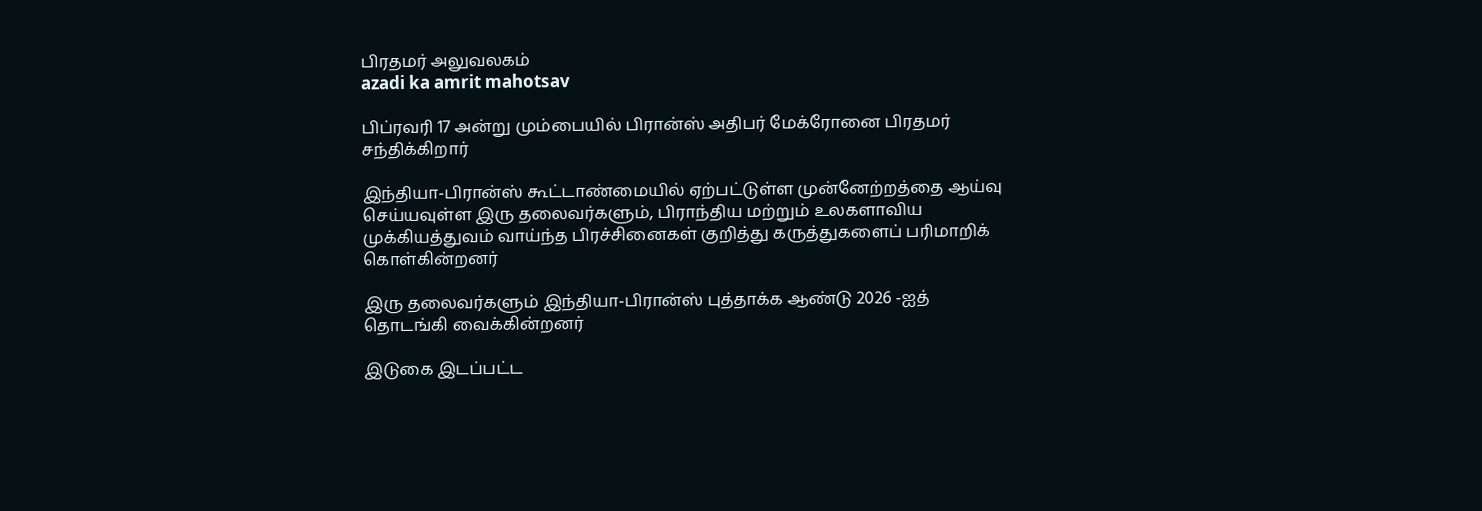பிரதமர் அலுவலகம்
azadi ka amrit mahotsav

பிப்ரவரி 17 அன்று மும்பையில் பிரான்ஸ் அதிபர் மேக்ரோனை பிரதமர் சந்திக்கிறார்

இந்தியா-பிரான்ஸ் கூட்டாண்மையில் ஏற்பட்டுள்ள முன்னேற்றத்தை ஆய்வு செய்யவுள்ள இரு தலைவர்களும், பிராந்திய மற்றும் உலகளாவிய முக்கியத்துவம் வாய்ந்த பிரச்சினைகள் குறித்து கருத்துகளைப் பரிமாறிக் கொள்கின்றனர்

இரு தலைவர்களும் இந்தியா-பிரான்ஸ் புத்தாக்க ஆண்டு 2026 -ஐத் தொடங்கி வைக்கின்றனர்

இடுகை இடப்பட்ட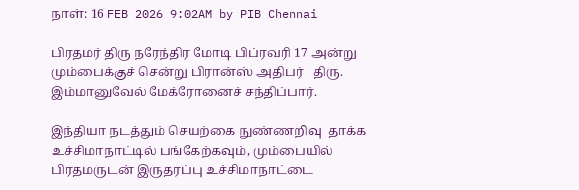நாள்: 16 FEB 2026 9:02AM by PIB Chennai

பிரதமர் திரு நரேந்திர மோடி பிப்ரவரி 17 அன்று மும்பைக்குச் சென்று பிரான்ஸ் அதிபர்   திரு. இம்மானுவேல் மேக்ரோனைச் சந்திப்பார்.

இந்தியா நடத்தும் செயற்கை நுண்ணறிவு  தாக்க உச்சிமாநாட்டில் பங்கேற்கவும், மும்பையில் பிரதமருடன் இருதரப்பு உச்சிமாநாட்டை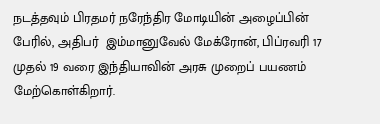நடத்தவும் பிரதமர் நரேந்திர மோடியின் அழைப்பின் பேரில், அதிபர்  இம்மானுவேல் மேக்ரோன், பிப்ரவரி 17  முதல் 19 வரை இந்தியாவின் அரசு முறைப் பயணம் மேற்கொள்கிறார்.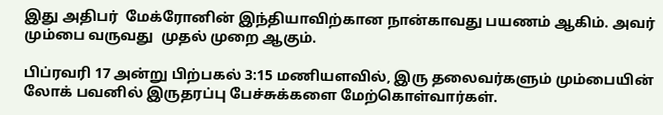இது அதிபர்  மேக்ரோனின் இந்தியாவிற்கான நான்காவது பயணம் ஆகிம். அவர்  மும்பை வருவது  முதல் முறை ஆகும்.

பிப்ரவரி 17 அன்று பிற்பகல் 3:15 மணியளவில், இரு தலைவர்களும் மும்பையின் லோக் பவனில் இருதரப்பு பேச்சுக்களை மேற்கொள்வார்கள்.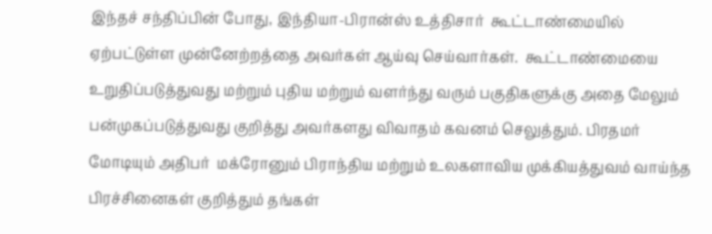இந்தச் சந்திப்பின் போது, இந்தியா-பிரான்ஸ் உத்திசார்  கூட்டாண்மையில் ஏற்பட்டுள்ள முன்னேற்றத்தை அவர்கள் ஆய்வு செய்வார்கள்.  கூட்டாண்மையை உறுதிப்படுத்துவது மற்றும் புதிய மற்றும் வளர்ந்து வரும் பகுதிகளுக்கு அதை மேலும் பன்முகப்படுத்துவது குறித்து அவர்களது விவாதம் கவனம் செலுத்தும். பிரதமர் மோடியும் அதிபர்  மக்ரோனும் பிராந்திய மற்றும் உலகளாவிய முக்கியத்துவம் வாய்ந்த பிரச்சினைகள் குறித்தும் தங்கள்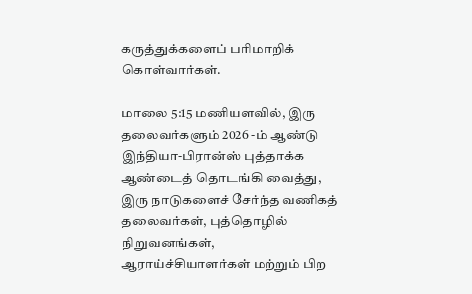கருத்துக்களைப் பரிமாறிக் கொள்வார்கள்.

மாலை 5:15 மணியளவில், இரு தலைவர்களும் 2026 -ம் ஆண்டு இந்தியா-பிரான்ஸ் புத்தாக்க ஆண்டைத் தொடங்கி வைத்து, இரு நாடுகளைச் சேர்ந்த வணிகத் தலைவர்கள், புத்தொழில் நிறுவனங்கள், ஆராய்ச்சியாளர்கள் மற்றும் பிற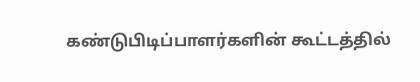கண்டுபிடிப்பாளர்களின் கூட்டத்தில்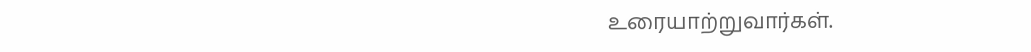உரையாற்றுவார்கள்.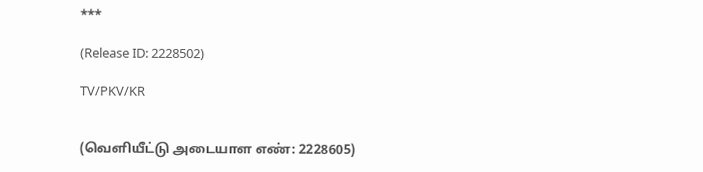***

(Release ID: 2228502)

TV/PKV/KR


(வெளியீட்டு அடையாள எண்: 2228605)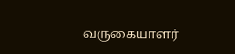வருகையாளர்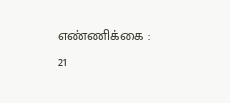எண்ணிக்கை : 21